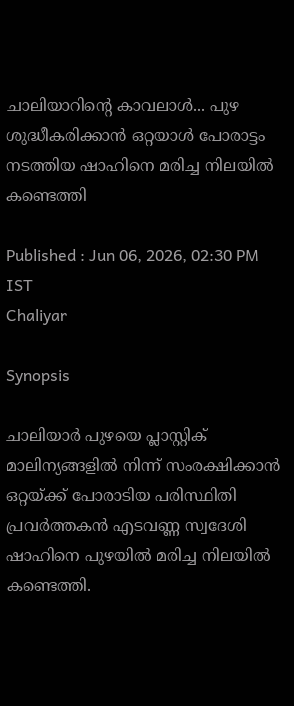ചാലിയാറിൻ്റെ കാവലാൾ... പുഴ ശുദ്ധീകരിക്കാൻ ഒറ്റയാൾ പോരാട്ടം നടത്തിയ ഷാഹിനെ മരിച്ച നിലയിൽ കണ്ടെത്തി

Published : Jun 06, 2026, 02:30 PM IST
Chaliyar

Synopsis

ചാലിയാർ പുഴയെ പ്ലാസ്റ്റിക് മാലിന്യങ്ങളിൽ നിന്ന് സംരക്ഷിക്കാൻ ഒറ്റയ്ക്ക് പോരാടിയ പരിസ്ഥിതി പ്രവർത്തകൻ എടവണ്ണ സ്വദേശി ഷാഹിനെ പുഴയിൽ മരിച്ച നിലയിൽ കണ്ടെത്തി.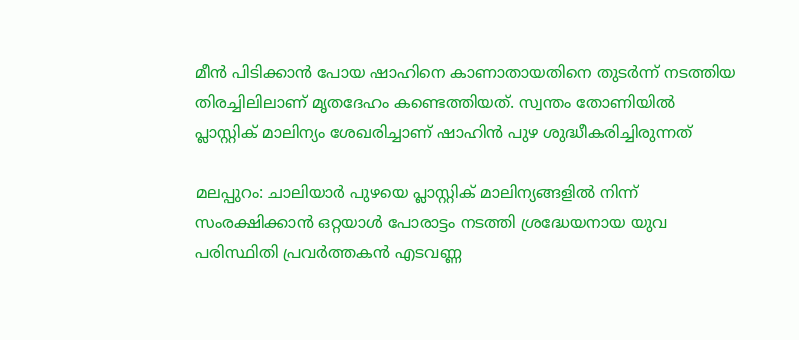മീൻ പിടിക്കാൻ പോയ ഷാഹിനെ കാണാതായതിനെ തുടർന്ന് നടത്തിയ തിരച്ചിലിലാണ് മൃതദേഹം കണ്ടെത്തിയത്. സ്വന്തം തോണിയിൽ പ്ലാസ്റ്റിക് മാലിന്യം ശേഖരിച്ചാണ് ഷാഹിൻ പുഴ ശുദ്ധീകരിച്ചിരുന്നത്

മലപ്പുറം: ചാലിയാർ പുഴയെ പ്ലാസ്റ്റിക് മാലിന്യങ്ങളിൽ നിന്ന് സംരക്ഷിക്കാൻ ഒറ്റയാൾ പോരാട്ടം നടത്തി ശ്രദ്ധേയനായ യുവ പരിസ്ഥിതി പ്രവർത്തകൻ എടവണ്ണ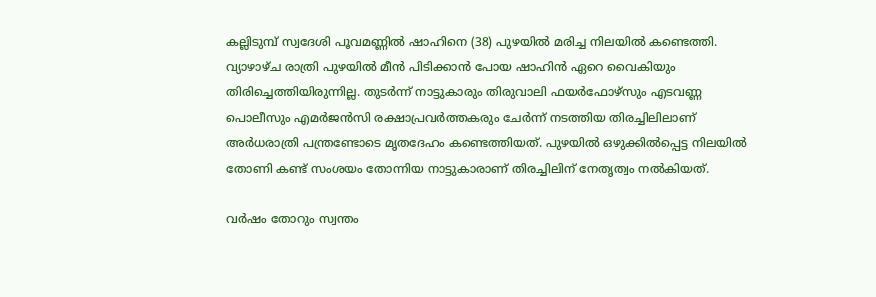കല്ലിടുമ്പ് സ്വദേശി പൂവമണ്ണിൽ ഷാഹിനെ (38) പുഴയിൽ മരിച്ച നിലയിൽ കണ്ടെത്തി. വ്യാഴാഴ്ച രാത്രി പുഴയിൽ മീൻ പിടിക്കാൻ പോയ ഷാഹിൻ ഏറെ വൈകിയും തിരിച്ചെത്തിയിരുന്നില്ല. തുടർന്ന് നാട്ടുകാരും തിരുവാലി ഫയർഫോഴ്സും എടവണ്ണ പൊലീസും എമർജൻസി രക്ഷാപ്രവർത്തകരും ചേർന്ന് നടത്തിയ തിരച്ചിലിലാണ് അർധരാത്രി പന്ത്രണ്ടോടെ മൃതദേഹം കണ്ടെത്തിയത്. പുഴയിൽ ഒഴുക്കിൽപ്പെട്ട നിലയിൽ തോണി കണ്ട് സംശയം തോന്നിയ നാട്ടുകാരാണ് തിരച്ചിലിന് നേതൃത്വം നൽകിയത്.

വർഷം തോറും സ്വന്തം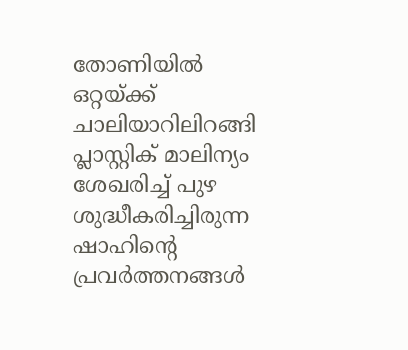തോണിയിൽ ഒറ്റയ്ക്ക് ചാലിയാറിലിറങ്ങി പ്ലാസ്റ്റിക് മാലിന്യം ശേഖരിച്ച് പുഴ ശുദ്ധീകരിച്ചിരുന്ന ഷാഹിന്റെ പ്രവർത്തനങ്ങൾ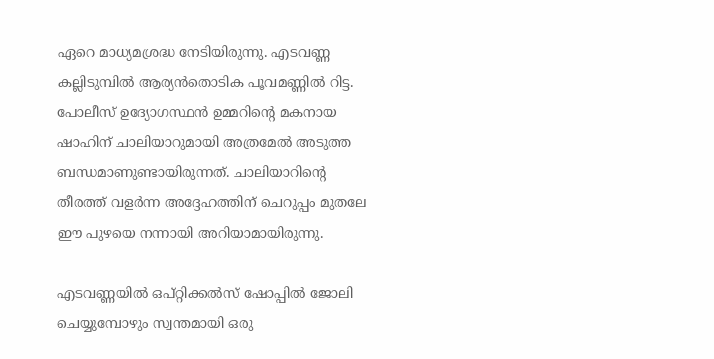ഏറെ മാധ്യമശ്രദ്ധ നേടിയിരുന്നു. എടവണ്ണ കല്ലിടുമ്പിൽ ആര്യൻതൊടിക പൂവമണ്ണിൽ റിട്ട. പോലീസ് ഉദ്യോഗസ്ഥൻ ഉമ്മറിന്റെ മകനായ ഷാഹിന് ചാലിയാറുമായി അത്രമേൽ അടുത്ത ബന്ധമാണുണ്ടായിരുന്നത്. ചാലിയാറിന്റെ തീരത്ത് വളർന്ന അദ്ദേഹത്തിന് ചെറുപ്പം മുതലേ ഈ പുഴയെ നന്നായി അറിയാമായിരുന്നു.

എടവണ്ണയിൽ ഒപ്റ്റിക്കൽസ് ഷോപ്പിൽ ജോലി ചെയ്യുമ്പോഴും സ്വന്തമായി ഒരു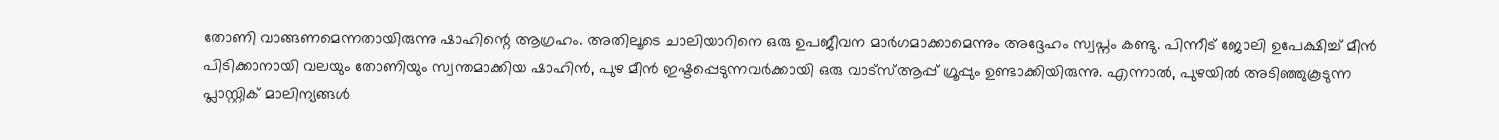തോണി വാങ്ങണമെന്നതായിരുന്നു ഷാഹിന്റെ ആഗ്രഹം. അതിലൂടെ ചാലിയാറിനെ ഒരു ഉപജീവന മാർഗമാക്കാമെന്നും അദ്ദേഹം സ്വപ്നം കണ്ടു. പിന്നീട് ജോലി ഉപേക്ഷിച്ച് മീൻ പിടിക്കാനായി വലയും തോണിയും സ്വന്തമാക്കിയ ഷാഹിൻ, പുഴ മീൻ ഇഷ്ടപ്പെടുന്നവർക്കായി ഒരു വാട്സ്ആപ്പ് ഗ്രൂപ്പും ഉണ്ടാക്കിയിരുന്നു. എന്നാൽ, പുഴയിൽ അടിഞ്ഞുകൂടുന്ന പ്ലാസ്റ്റിക് മാലിന്യങ്ങൾ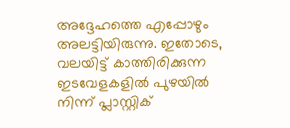അദ്ദേഹത്തെ എപ്പോഴും അലട്ടിയിരുന്നു. ഇതോടെ, വലയിട്ട് കാത്തിരിക്കുന്ന ഇടവേളകളിൽ പുഴയിൽ നിന്ന് പ്ലാസ്റ്റിക്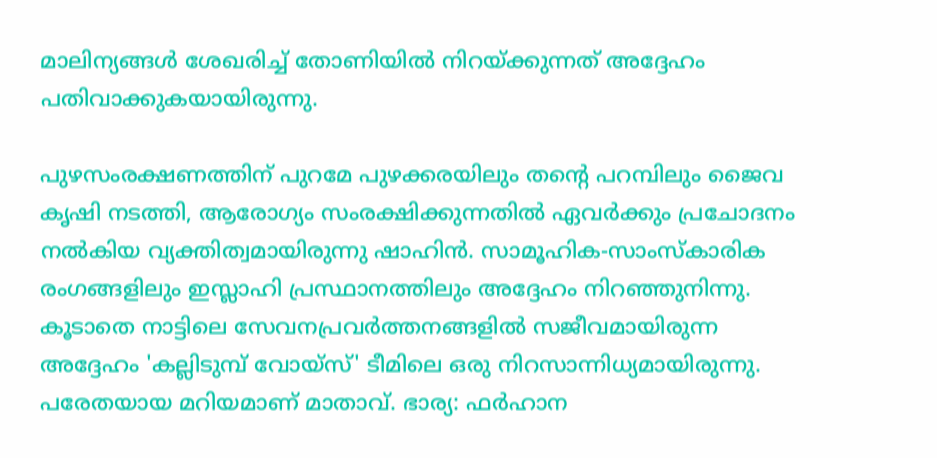മാലിന്യങ്ങൾ ശേഖരിച്ച് തോണിയിൽ നിറയ്ക്കുന്നത് അദ്ദേഹം പതിവാക്കുകയായിരുന്നു.

പുഴസംരക്ഷണത്തിന് പുറമേ പുഴക്കരയിലും തന്റെ പറമ്പിലും ജൈവ കൃഷി നടത്തി, ആരോഗ്യം സംരക്ഷിക്കുന്നതിൽ ഏവർക്കും പ്രചോദനം നൽകിയ വ്യക്തിത്വമായിരുന്നു ഷാഹിൻ. സാമൂഹിക-സാംസ്കാരിക രംഗങ്ങളിലും ഇസ്ലാഹി പ്രസ്ഥാനത്തിലും അദ്ദേഹം നിറഞ്ഞുനിന്നു. കൂടാതെ നാട്ടിലെ സേവനപ്രവർത്തനങ്ങളിൽ സജീവമായിരുന്ന അദ്ദേഹം 'കല്ലിടുമ്പ് വോയ്സ്' ടീമിലെ ഒരു നിറസാന്നിധ്യമായിരുന്നു. പരേതയായ മറിയമാണ് മാതാവ്. ഭാര്യ: ഫർഹാന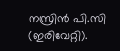നസ്രിൻ പി.സി (ഇരിവേറ്റി).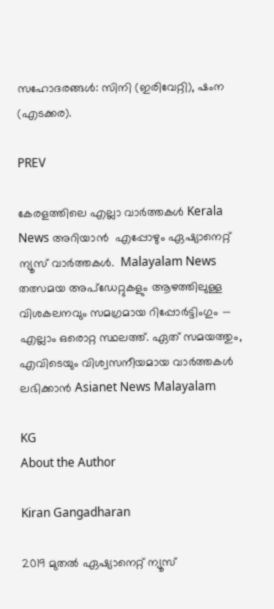സഹോദരങ്ങൾ: സിനി (ഇരിവേറ്റി), ഷംന (എടക്കര).

PREV

കേരളത്തിലെ എല്ലാ വാർത്തകൾ Kerala News അറിയാൻ  എപ്പോഴും ഏഷ്യാനെറ്റ് ന്യൂസ് വാർത്തകൾ.  Malayalam News   തത്സമയ അപ്‌ഡേറ്റുകളും ആഴത്തിലുള്ള വിശകലനവും സമഗ്രമായ റിപ്പോർട്ടിംഗും — എല്ലാം ഒരൊറ്റ സ്ഥലത്ത്. ഏത് സമയത്തും, എവിടെയും വിശ്വസനീയമായ വാർത്തകൾ ലഭിക്കാൻ Asianet News Malayalam

KG
About the Author

Kiran Gangadharan

2019 മുതല്‍ ഏഷ്യാനെറ്റ് ന്യൂസ്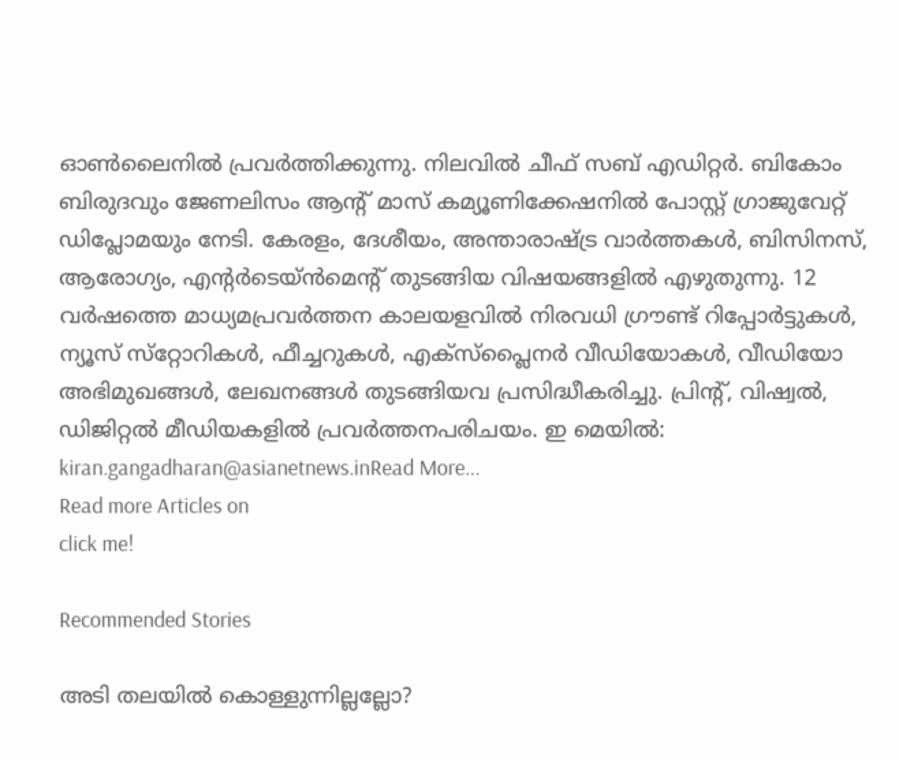ഓണ്‍ലൈനില്‍ പ്രവര്‍ത്തിക്കുന്നു. നിലവില്‍ ചീഫ് സബ് എഡിറ്റർ. ബികോം ബിരുദവും ജേണലിസം ആൻ്റ് മാസ് കമ്യൂണിക്കേഷനിൽ പോസ്റ്റ് ഗ്രാജുവേറ്റ് ഡിപ്ലോമയും നേടി. കേരളം, ദേശീയം, അന്താരാഷ്ട്ര വാര്‍ത്തകള്‍, ബിസിനസ്, ആരോഗ്യം, എന്റർടെയ്ൻമെൻ്റ് തുടങ്ങിയ വിഷയങ്ങളില്‍ എഴുതുന്നു. 12 വര്‍ഷത്തെ മാധ്യമപ്രവര്‍ത്തന കാലയളവില്‍ നിരവധി ഗ്രൗണ്ട് റിപ്പോര്‍ട്ടുകള്‍, ന്യൂസ് സ്‌റ്റോറികള്‍, ഫീച്ചറുകള്‍, എക്‌സ്‌പ്ലൈന‍ർ വീഡിയോകൾ, വീഡിയോ അഭിമുഖങ്ങള്‍, ലേഖനങ്ങള്‍ തുടങ്ങിയവ പ്രസിദ്ധീകരിച്ചു. പ്രിന്റ്, വിഷ്വല്‍, ഡിജിറ്റല്‍ മീഡിയകളില്‍ പ്രവര്‍ത്തനപരിചയം. ഇ മെയില്‍: kiran.gangadharan@asianetnews.inRead More...
Read more Articles on
click me!

Recommended Stories

അടി തലയിൽ കൊള്ളുന്നില്ലല്ലോ?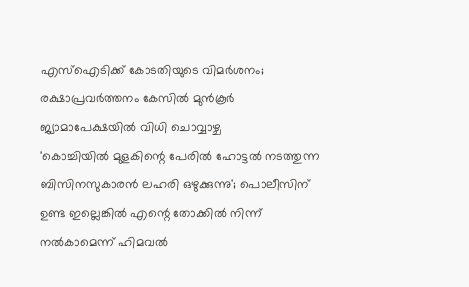എസ്ഐടിക്ക് കോടതിയുടെ വിമര്‍ശനം; രക്ഷാപ്രവർത്തനം കേസിൽ മുൻകൂർ ജ്യാമാപേക്ഷയിൽ വിധി ചൊവ്വാഴ്ച
'കൊച്ചിയിൽ മുളകിന്റെ പേരിൽ ഹോട്ടൽ നടത്തുന്ന ബിസിനസുകാരൻ ലഹരി ഒഴുക്കുന്നു'; പൊലീസിന് ഉണ്ട ഇല്ലെങ്കിൽ എന്റെ തോക്കിൽ നിന്ന് നൽകാമെന്ന് ഹിമവൽ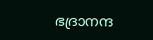ഭദ്രാനന്ദ